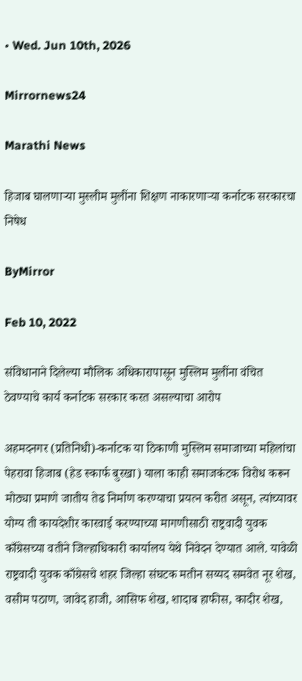• Wed. Jun 10th, 2026

Mirrornews24

Marathi News

हिजाब घालणाऱ्या मुस्लीम मुलींना शिक्षण नाकारणाऱ्या कर्नाटक सरकारचा निषेध

ByMirror

Feb 10, 2022

संविधानाने दिलेल्या मौलिक अधिकारापासून मुस्लिम मुलींना वंचित ठेवण्याचे कार्य कर्नाटक सरकार करत असल्याचा आरोप

अहमदनगर (प्रतिनिधी)-कर्नाटक या ठिकाणी मुस्लिम समाजाच्या महिलांचा पेहरावा हिजाब (हेड स्कार्फ बुरखा) याला काही समाजकंटक विरोध करून मोठ्या प्रमाणे जातीय तेढ निर्माण करण्याचा प्रयत्न करीत असून, त्यांच्यावर योग्य ती कायदेशीर कारवाई करण्याच्या मागणीसाठी राष्ट्रवादी युवक काँग्रेसच्या वतीने जिल्हाधिकारी कार्यालय येथे निवेदन देण्यात आले. यावेळी राष्ट्रवादी युवक काँग्रेसचे शहर जिल्हा संघटक मतीन सय्यद समवेत नूर शेख, वसीम पठाण, जावेद हाजी, आसिफ शेख, शादाब हाफीस, कादीर शेख,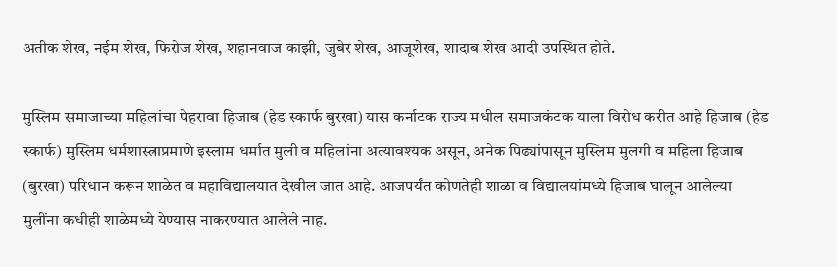अतीक शेख, नईम शेख, फिरोज शेख, शहानवाज काझी, जुबेर शेख, आजूशेख, शादाब शेख आदी उपस्थित होते.

मुस्लिम समाजाच्या महिलांचा पेहरावा हिजाब (हेड स्कार्फ बुरखा) यास कर्नाटक राज्य मधील समाजकंटक याला विरोध करीत आहे हिजाब (हेड स्कार्फ) मुस्लिम धर्मशास्त्राप्रमाणे इस्लाम धर्मात मुली व महिलांना अत्यावश्यक असून, अनेक पिढ्यांपासून मुस्लिम मुलगी व महिला हिजाब (बुरखा) परिधान करून शाळेत व महाविद्यालयात देखील जात आहे. आजपर्यंत कोणतेही शाळा व विद्यालयांमध्ये हिजाब घालून आलेल्या मुलींना कधीही शाळेमध्ये येण्यास नाकरण्यात आलेले नाह.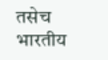तसेच भारतीय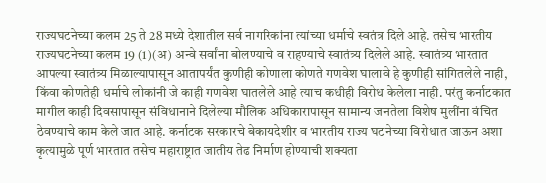राज्यघटनेच्या कलम 25 ते 28 मध्ये देशातील सर्व नागरिकांना त्यांच्या धर्माचे स्वतंत्र दिले आहे. तसेच भारतीय राज्यघटनेच्या कलम 19 (1)(अ) अन्वे सर्वांना बोलण्याचे व राहण्याचे स्वातंत्र्य दिलेले आहे. स्वातंत्र्य भारतात आपल्या स्वातंत्र्य मिळाल्यापासून आतापर्यंत कुणीही कोणाला कोणते गणवेश घालावे हे कुणीही सांगितलेले नाही, किंवा कोणतेही धर्माचे लोकांनी जे काही गणवेश घातलेले आहे त्याच कधीही विरोध केलेला नाही. परंतु कर्नाटकात मागील काही दिवसापासून संविधानाने दिलेल्या मौलिक अधिकारापासून सामान्य जनतेला विशेष मुलींना वंचित ठेवण्याचे काम केले जात आहे. कर्नाटक सरकारचे बेकायदेशीर व भारतीय राज्य घटनेच्या विरोधात जाऊन अशा कृत्यामुळे पूर्ण भारतात तसेच महाराष्ट्रात जातीय तेढ निर्माण होण्याची शक्यता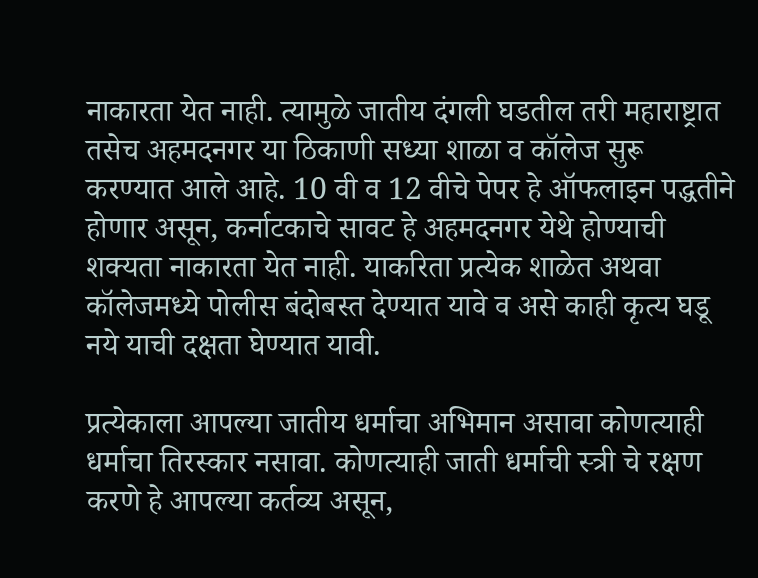नाकारता येत नाही. त्यामुळे जातीय दंगली घडतील तरी महाराष्ट्रात तसेच अहमदनगर या ठिकाणी सध्या शाळा व कॉलेज सुरू करण्यात आले आहे. 10 वी व 12 वीचे पेपर हे ऑफलाइन पद्धतीने होणार असून, कर्नाटकाचे सावट हे अहमदनगर येथे होण्याची शक्यता नाकारता येत नाही. याकरिता प्रत्येक शाळेत अथवा कॉलेजमध्ये पोलीस बंदोबस्त देण्यात यावे व असे काही कृत्य घडू नये याची दक्षता घेण्यात यावी.

प्रत्येकाला आपल्या जातीय धर्माचा अभिमान असावा कोणत्याही धर्माचा तिरस्कार नसावा. कोणत्याही जाती धर्माची स्त्री चे रक्षण करणे हे आपल्या कर्तव्य असून,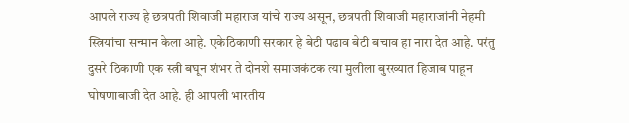आपले राज्य हे छत्रपती शिवाजी महाराज यांचे राज्य असून, छत्रपती शिवाजी महाराजांनी नेहमी स्त्रियांचा सन्मान केला आहे. एकेठिकाणी सरकार हे बेटी पढाव बेटी बचाव हा नारा देत आहे. परंतु दुसरे ठिकाणी एक स्त्री बघून शंभर ते दोनशे समाजकंटक त्या मुलीला बुरख्यात हिजाब पाहून घोषणाबाजी देत आहे. ही आपली भारतीय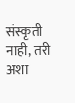संस्कृती नाही, तरी अशा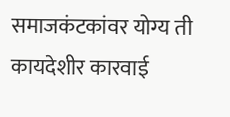समाजकंटकांवर योग्य ती कायदेशीर कारवाई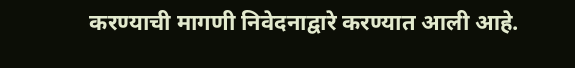करण्याची मागणी निवेदनाद्वारे करण्यात आली आहे.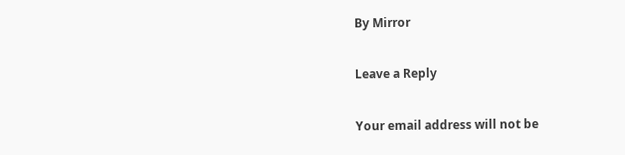By Mirror

Leave a Reply

Your email address will not be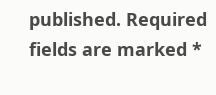published. Required fields are marked *